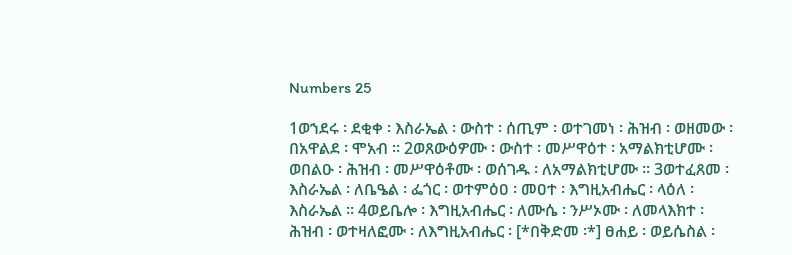Numbers 25

1ወኀደሩ ፡ ደቂቀ ፡ እስራኤል ፡ ውስተ ፡ ሰጢም ፡ ወተገመነ ፡ ሕዝብ ፡ ወዘመው ፡ በአዋልደ ፡ ሞአብ ። 2ወጸውዕዎሙ ፡ ውስተ ፡ መሥዋዕተ ፡ አማልክቲሆሙ ፡ ወበልዑ ፡ ሕዝብ ፡ መሥዋዕቶሙ ፡ ወሰገዱ ፡ ለአማልክቲሆሙ ። 3ወተፈጸመ ፡ እስራኤል ፡ ለቤዔል ፡ ፌጎር ፡ ወተምዕዐ ፡ መዐተ ፡ እግዚአብሔር ፡ ላዕለ ፡ እስራኤል ። 4ወይቤሎ ፡ እግዚአብሔር ፡ ለሙሴ ፡ ንሥኦሙ ፡ ለመላእክተ ፡ ሕዝብ ፡ ወተዛለፎሙ ፡ ለእግዚአብሔር ፡ [*በቅድመ ፡*] ፀሐይ ፡ ወይሴስል ፡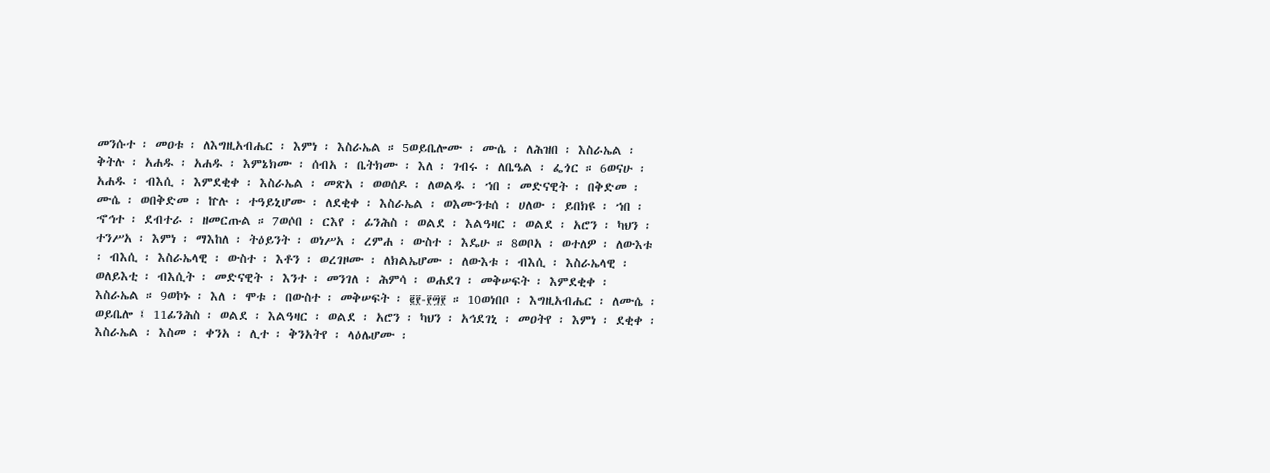መንሱተ ፡ መዐቱ ፡ ለእግዚአብሔር ፡ እምነ ፡ እስራኤል ። 5ወይቤሎሙ ፡ ሙሴ ፡ ለሕዝበ ፡ እስራኤል ፡ ቅትሉ ፡ አሐዱ ፡ አሐዱ ፡ እምኔክሙ ፡ ሰብአ ፡ ቤትክሙ ፡ እለ ፡ ገብሩ ፡ ለቤዔል ፡ ፌጎር ። 6ወናሁ ፡ አሐዱ ፡ ብእሲ ፡ እምደቂቀ ፡ እስራኤል ፡ መጽአ ፡ ወወሰዶ ፡ ለወልዱ ፡ ኀበ ፡ መድናዊት ፡ በቅድመ ፡ ሙሴ ፡ ወበቅድመ ፡ ኵሉ ፡ ተዓይኒሆሙ ፡ ለደቂቀ ፡ እስራኤል ፡ ወእሙንቱሰ ፡ ሀለው ፡ ይበክዩ ፡ ኀበ ፡ ኆኅተ ፡ ደብተራ ፡ ዘመርጡል ። 7ወሶበ ፡ ርእየ ፡ ፊንሕስ ፡ ወልደ ፡ እልዓዛር ፡ ወልደ ፡ አሮን ፡ ካህን ፡ ተንሥአ ፡ እምነ ፡ ማእከለ ፡ ትዕይንት ፡ ወነሥአ ፡ ረምሐ ፡ ውስተ ፡ እዴሁ ። 8ወቦአ ፡ ወተለዎ ፡ ለውእቱ ፡ ብእሲ ፡ እስራኤላዊ ፡ ውስተ ፡ እቶን ፡ ወረገዞሙ ፡ ለክልኤሆሙ ፡ ለውእቱ ፡ ብእሲ ፡ እስራኤላዊ ፡ ወለይእቲ ፡ ብእሲት ፡ መድናዊት ፡ እንተ ፡ መንገለ ፡ ሕምሳ ፡ ወሐደገ ፡ መቅሠፍት ፡ እምደቂቀ ፡ እስራኤል ። 9ወኮኑ ፡ እለ ፡ ሞቱ ፡ በውስተ ፡ መቅሠፍት ፡ ፪፻-፻፵፻ ። 10ወነበቦ ፡ እግዚአብሔር ፡ ለሙሴ ፡ ወይቤሎ ፤ 11ፊንሕስ ፡ ወልደ ፡ እልዓዛር ፡ ወልደ ፡ አሮን ፡ ካህን ፡ አኅደገኒ ፡ መዐትየ ፡ እምነ ፡ ደቂቀ ፡ እስራኤል ፡ እስመ ፡ ቀንአ ፡ ሊተ ፡ ቅንአትየ ፡ ላዕሌሆሙ ፡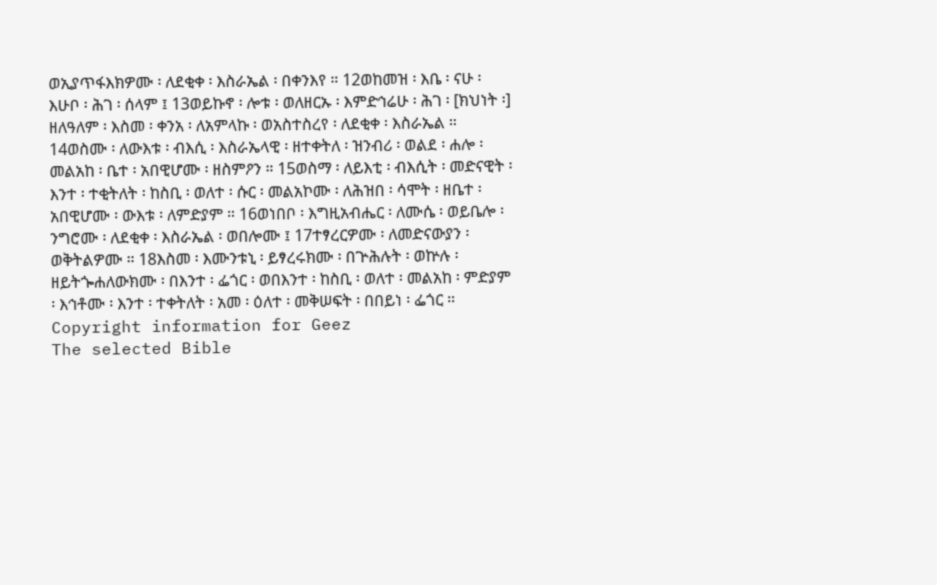ወኢያጥፋእክዎሙ ፡ ለደቂቀ ፡ እስራኤል ፡ በቀንእየ ። 12ወከመዝ ፡ እቤ ፡ ናሁ ፡ እሁቦ ፡ ሕገ ፡ ሰላም ፤ 13ወይኩኖ ፡ ሎቱ ፡ ወለዘርኡ ፡ እምድኅሬሁ ፡ ሕገ ፡ [ክህነት ፡] ዘለዓለም ፡ እስመ ፡ ቀንአ ፡ ለአምላኩ ፡ ወአስተስረየ ፡ ለደቂቀ ፡ እስራኤል ። 14ወስሙ ፡ ለውእቱ ፡ ብእሲ ፡ እስራኤላዊ ፡ ዘተቀትለ ፡ ዝንብሪ ፡ ወልደ ፡ ሐሎ ፡ መልአከ ፡ ቤተ ፡ አበዊሆሙ ፡ ዘስምዖን ። 15ወስማ ፡ ለይእቲ ፡ ብእሲት ፡ መድናዊት ፡ እንተ ፡ ተቂትለት ፡ ከስቢ ፡ ወለተ ፡ ሱር ፡ መልአኮሙ ፡ ለሕዝበ ፡ ሳሞት ፡ ዘቤተ ፡ አበዊሆሙ ፡ ውእቱ ፡ ለምድያም ። 16ወነበቦ ፡ እግዚአብሔር ፡ ለሙሴ ፡ ወይቤሎ ፡ ንግሮሙ ፡ ለደቂቀ ፡ እስራኤል ፡ ወበሎሙ ፤ 17ተፃረርዎሙ ፡ ለመድናውያን ፡ ወቅትልዎሙ ። 18እስመ ፡ እሙንቱኒ ፡ ይፃረሩክሙ ፡ በጕሕሉት ፡ ወኵሉ ፡ ዘይትጐሐለውክሙ ፡ በእንተ ፡ ፌጎር ፡ ወበእንተ ፡ ከስቢ ፡ ወለተ ፡ መልአከ ፡ ምድያም ፡ እኅቶሙ ፡ እንተ ፡ ተቀትለት ፡ አመ ፡ ዕለተ ፡ መቅሠፍት ፡ በበይነ ፡ ፌጎር ።
Copyright information for Geez
The selected Bible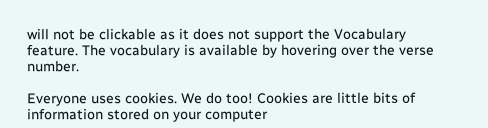will not be clickable as it does not support the Vocabulary feature. The vocabulary is available by hovering over the verse number.

Everyone uses cookies. We do too! Cookies are little bits of information stored on your computer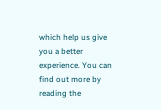which help us give you a better experience. You can find out more by reading the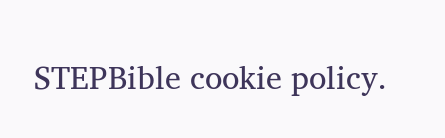STEPBible cookie policy.